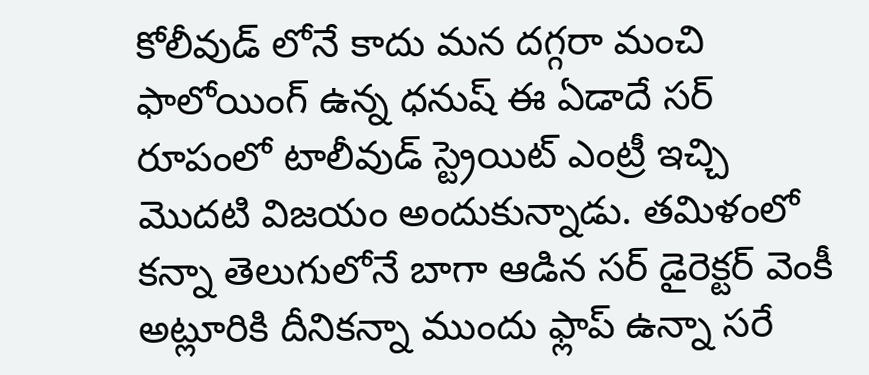కోలీవుడ్ లోనే కాదు మన దగ్గరా మంచి ఫాలోయింగ్ ఉన్న ధనుష్ ఈ ఏడాదే సర్ రూపంలో టాలీవుడ్ స్ట్రెయిట్ ఎంట్రీ ఇచ్చి మొదటి విజయం అందుకున్నాడు. తమిళంలో కన్నా తెలుగులోనే బాగా ఆడిన సర్ డైరెక్టర్ వెంకీ అట్లూరికి దీనికన్నా ముందు ఫ్లాప్ ఉన్నా సరే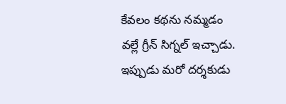కేవలం కథను నమ్మడం వల్లే గ్రీన్ సిగ్నల్ ఇచ్చాడు. ఇప్పుడు మరో దర్శకుడు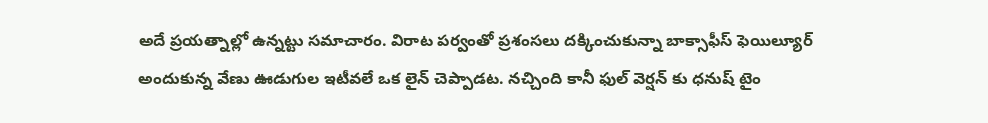అదే ప్రయత్నాల్లో ఉన్నట్టు సమాచారం. విరాట పర్వంతో ప్రశంసలు దక్కించుకున్నా బాక్సాఫీస్ ఫెయిల్యూర్ అందుకున్న వేణు ఊడుగుల ఇటీవలే ఒక లైన్ చెప్పాడట. నచ్చింది కానీ ఫుల్ వెర్షన్ కు ధనుష్ టైం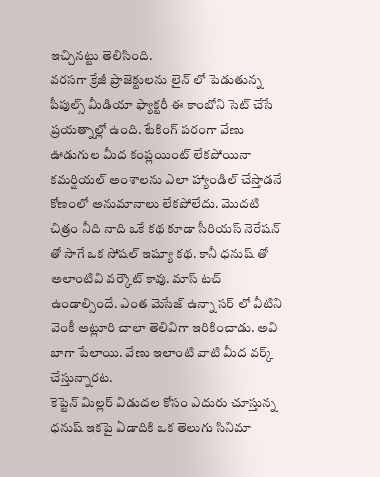ఇచ్చినట్టు తెలిసింది.
వరసగా క్రేజీ ప్రాజెక్టులను లైన్ లో పెడుతున్న పీపుల్స్ మీడియా ఫ్యాక్టరీ ఈ కాంబోని సెట్ చేసే ప్రయత్నాల్లో ఉంది. టేకింగ్ పరంగా వేణు ఊడుగుల మీద కంప్లయింట్ లేకపోయినా కమర్షియల్ అంశాలను ఎలా హ్యాండిల్ చేస్తాడనే కోణంలో అనుమానాలు లేకపోలేదు. మొదటి చిత్రం నీది నాది ఒకే కథ కూడా సీరియస్ నెరేషన్ తో సాగే ఒక సోషల్ ఇష్యూ కథ. కానీ ధనుష్ తో అలాంటివి వర్కౌట్ కావు. మాస్ టచ్ ఉండాల్సిందే. ఎంత మెసేజ్ ఉన్నా సర్ లో వీటిని వెంకీ అట్లూరి చాలా తెలివిగా ఇరికించాడు. అవి బాగా పేలాయి. వేణు ఇలాంటి వాటి మీద వర్క్ చేస్తున్నారట.
కెప్టెన్ మిల్లర్ విడుదల కోసం ఎదురు చూస్తున్న ధనుష్ ఇకపై ఏడాదికి ఒక తెలుగు సినిమా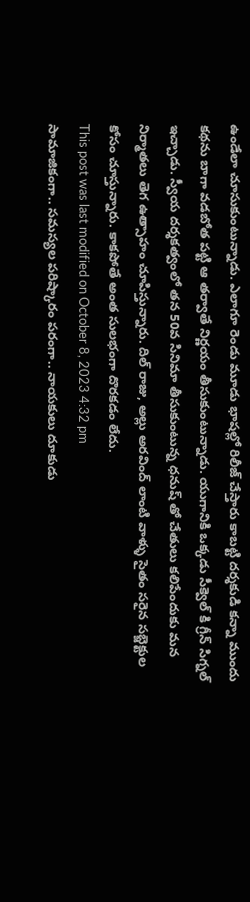ఉండేలా చూసుకుంటున్నాడు. ఎలాగూ రెండు మూడు భాషల్లో రిలీజ్ చేస్తారు కాబట్టి దర్శకుడి కన్నా ముందు కథను బాగా వడబోత పట్టి ఆ తర్వాతే నిర్ణయం తీసుకుంటున్నాడు. యుగానికి ఒక్కడు సీక్వెల్ కి గ్రీన్ సిగ్నల్ ఇచ్చాడు. స్వీయ దర్శకత్వంలో తన 50వ సినిమా తీసుకుంటున్న ధనుష్ తో చేతులు కలిపేందుకు మన నిర్మాతలు తెగ ఉత్సాహం చూపిస్తున్నారు. దిల్ రాజు, అల్లు అరవింద్ లాంటి వాళ్ళు సైతం సరైన సబ్జెక్టుల కోసం చూస్తున్నారు. కాకపోతే అంత సులభంగా దొరకడం లేదు.
This post was last modified on October 8, 2023 4:32 pm
సామాజికంగా.. సమస్యల పరిష్కారం పరంగా.. నాయకులు దూకుడు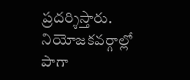ప్రదర్శిస్తారు. నియోజకవర్గాల్లో పాగా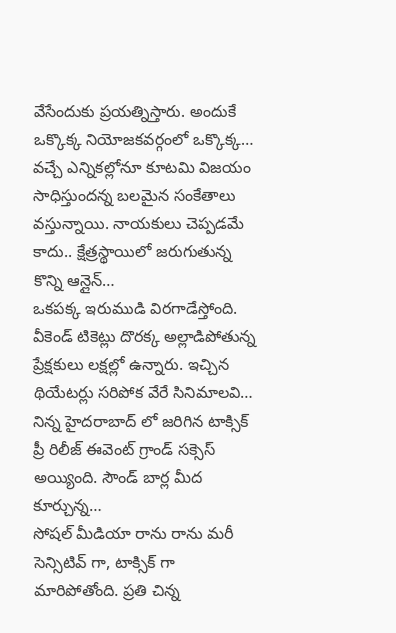వేసేందుకు ప్రయత్నిస్తారు. అందుకే ఒక్కొక్క నియోజకవర్గంలో ఒక్కొక్క…
వచ్చే ఎన్నికల్లోనూ కూటమి విజయం సాధిస్తుందన్న బలమైన సంకేతాలు వస్తున్నాయి. నాయకులు చెప్పడమే కాదు.. క్షేత్రస్థాయిలో జరుగుతున్న కొన్ని ఆన్లైన్…
ఒకపక్క ఇరుముడి విరగాడేస్తోంది. వీకెండ్ టికెట్లు దొరక్క అల్లాడిపోతున్న ప్రేక్షకులు లక్షల్లో ఉన్నారు. ఇచ్చిన థియేటర్లు సరిపోక వేరే సినిమాలవి…
నిన్న హైదరాబాద్ లో జరిగిన టాక్సిక్ ప్రీ రిలీజ్ ఈవెంట్ గ్రాండ్ సక్సెస్ అయ్యింది. సౌండ్ బార్ల మీద కూర్చున్న…
సోషల్ మీడియా రాను రాను మరీ సెన్సిటివ్ గా, టాక్సిక్ గా మారిపోతోంది. ప్రతి చిన్న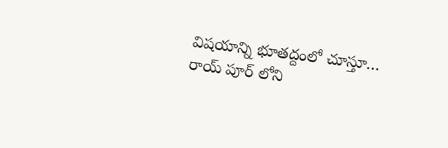విషయాన్ని భూతద్దంలో చూస్తూ…
రాయ్ పూర్ లోని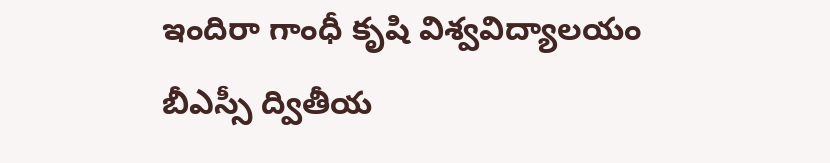ఇందిరా గాంధీ కృషి విశ్వవిద్యాలయం బీఎస్సీ ద్వితీయ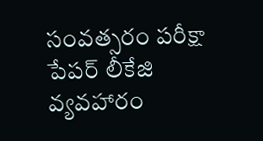సంవత్సరం పరీక్షా పేపర్ లీకేజి వ్యవహారం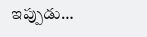ఇప్పుడు…